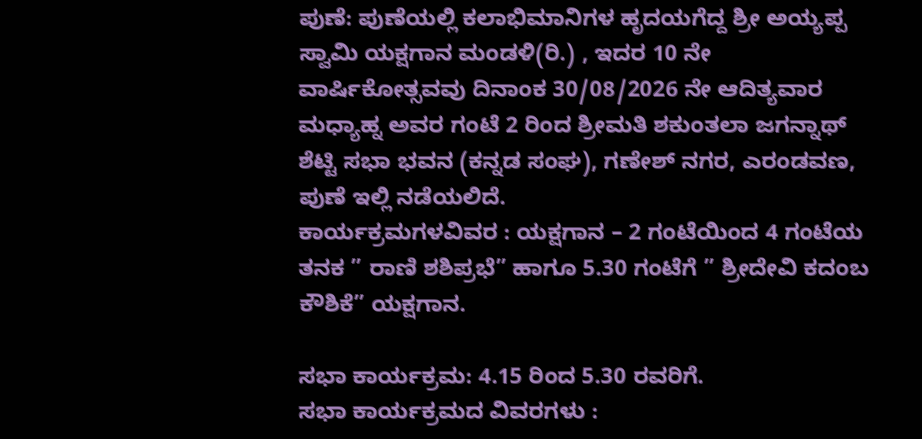ಪುಣೆ: ಪುಣೆಯಲ್ಲಿ ಕಲಾಭಿಮಾನಿಗಳ ಹೃದಯಗೆದ್ದ ಶ್ರೀ ಅಯ್ಯಪ್ಪ ಸ್ವಾಮಿ ಯಕ್ಷಗಾನ ಮಂಡಳಿ(ರಿ.) , ಇದರ 10 ನೇ ವಾರ್ಷಿಕೋತ್ಸವವು ದಿನಾಂಕ 30/08/2026 ನೇ ಆದಿತ್ಯವಾರ ಮಧ್ಯಾಹ್ನ ಅವರ ಗಂಟೆ 2 ರಿಂದ ಶ್ರೀಮತಿ ಶಕುಂತಲಾ ಜಗನ್ನಾಥ್ ಶೆಟ್ಟಿ ಸಭಾ ಭವನ (ಕನ್ನಡ ಸಂಘ), ಗಣೇಶ್ ನಗರ, ಎರಂಡವಣ, ಪುಣೆ ಇಲ್ಲಿ ನಡೆಯಲಿದೆ.
ಕಾರ್ಯಕ್ರಮಗಳವಿವರ : ಯಕ್ಷಗಾನ – 2 ಗಂಟೆಯಿಂದ 4 ಗಂಟೆಯ ತನಕ ” ರಾಣಿ ಶಶಿಪ್ರಭೆ” ಹಾಗೂ 5.30 ಗಂಟೆಗೆ ” ಶ್ರೀದೇವಿ ಕದಂಬ ಕೌಶಿಕೆ” ಯಕ್ಷಗಾನ.

ಸಭಾ ಕಾರ್ಯಕ್ರಮ: 4.15 ರಿಂದ 5.30 ರವರಿಗೆ.
ಸಭಾ ಕಾರ್ಯಕ್ರಮದ ವಿವರಗಳು :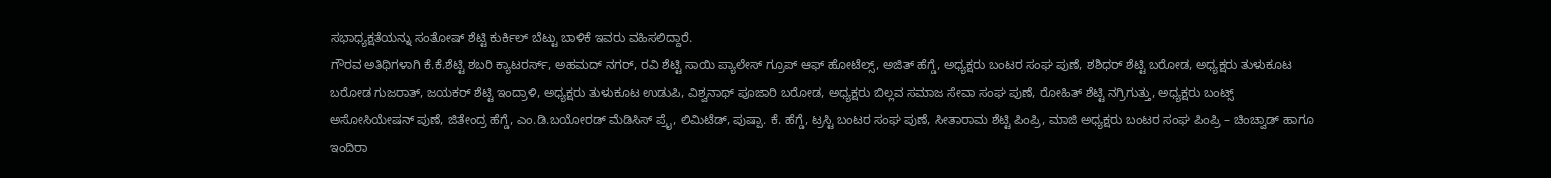ಸಭಾಧ್ಯಕ್ಷತೆಯನ್ನು ಸಂತೋಷ್ ಶೆಟ್ಟಿ ಕುರ್ಕಿಲ್ ಬೆಟ್ಟು ಬಾಳಿಕೆ ಇವರು ವಹಿಸಲಿದ್ದಾರೆ.
ಗೌರವ ಅತಿಥಿಗಳಾಗಿ ಕೆ.ಕೆ.ಶೆಟ್ಟಿ ಶಬರಿ ಕ್ಯಾಟರರ್ಸ್, ಅಹಮದ್ ನಗರ್, ರವಿ ಶೆಟ್ಟಿ ಸಾಯಿ ಪ್ಯಾಲೇಸ್ ಗ್ರೂಪ್ ಆಫ್ ಹೋಟೆಲ್ಸ್, ಅಜಿತ್ ಹೆಗ್ಡೆ, ಅಧ್ಯಕ್ಷರು ಬಂಟರ ಸಂಘ ಪುಣೆ, ಶಶಿಧರ್ ಶೆಟ್ಟಿ ಬರೋಡ, ಅಧ್ಯಕ್ಷರು ತುಳುಕೂಟ ಬರೋಡ ಗುಜರಾತ್, ಜಯಕರ್ ಶೆಟ್ಟಿ ಇಂದ್ರಾಳಿ, ಅಧ್ಯಕ್ಷರು ತುಳುಕೂಟ ಉಡುಪಿ, ವಿಶ್ವನಾಥ್ ಪೂಜಾರಿ ಬರೋಡ, ಅಧ್ಯಕ್ಷರು ಬಿಲ್ಲವ ಸಮಾಜ ಸೇವಾ ಸಂಘ ಪುಣೆ, ರೋಹಿತ್ ಶೆಟ್ಟಿ ನಗ್ರಿಗುತ್ತು, ಅಧ್ಯಕ್ಷರು ಬಂಟ್ಸ್ ಅಸೋಸಿಯೇಷನ್ ಪುಣೆ, ಜಿತೇಂದ್ರ ಹೆಗ್ಡೆ, ಎಂ.ಡಿ.ಬಯೋರಡ್ ಮೆಡಿಸಿಸ್ ಪ್ರೈ, ಲಿಮಿಟೆಡ್, ಪುಷ್ಪಾ. ಕೆ. ಹೆಗ್ಡೆ, ಟ್ರಸ್ಟಿ ಬಂಟರ ಸಂಘ ಪುಣೆ, ಸೀತಾರಾಮ ಶೆಟ್ಟಿ ಪಿಂಪ್ರಿ, ಮಾಜಿ ಅಧ್ಯಕ್ಷರು ಬಂಟರ ಸಂಘ ಪಿಂಪ್ರಿ – ಚಿಂಚ್ವಾಡ್ ಹಾಗೂ ಇಂದಿರಾ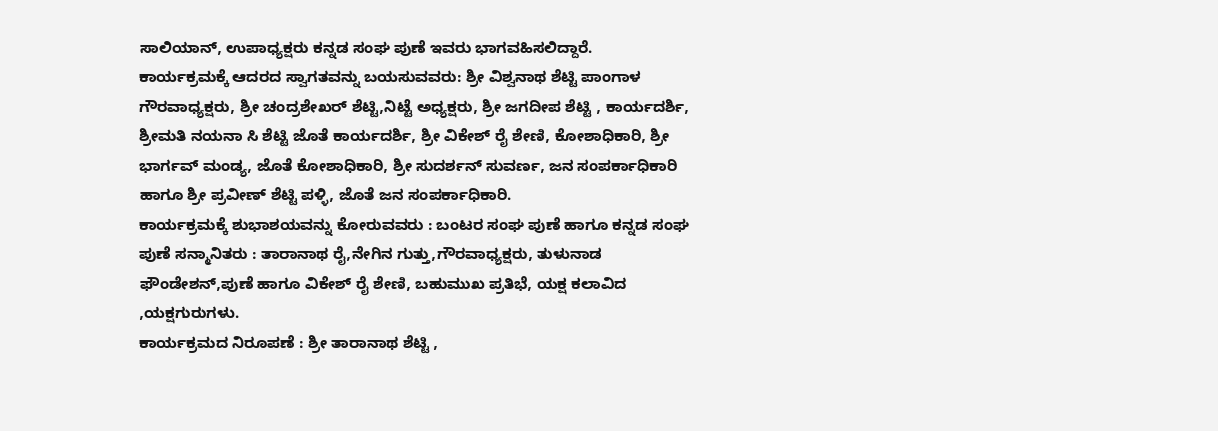ಸಾಲಿಯಾನ್, ಉಪಾಧ್ಯಕ್ಷರು ಕನ್ನಡ ಸಂಘ ಪುಣೆ ಇವರು ಭಾಗವಹಿಸಲಿದ್ದಾರೆ.
ಕಾರ್ಯಕ್ರಮಕ್ಕೆ ಆದರದ ಸ್ವಾಗತವನ್ನು ಬಯಸುವವರು: ಶ್ರೀ ವಿಶ್ವನಾಥ ಶೆಟ್ಟಿ ಪಾಂಗಾಳ ಗೌರವಾಧ್ಯಕ್ಷರು, ಶ್ರೀ ಚಂದ್ರಶೇಖರ್ ಶೆಟ್ಟಿ,ನಿಟ್ಟೆ ಅಧ್ಯಕ್ಷರು, ಶ್ರೀ ಜಗದೀಪ ಶೆಟ್ಟಿ , ಕಾರ್ಯದರ್ಶಿ, ಶ್ರೀಮತಿ ನಯನಾ ಸಿ ಶೆಟ್ಟಿ ಜೊತೆ ಕಾರ್ಯದರ್ಶಿ, ಶ್ರೀ ವಿಕೇಶ್ ರೈ ಶೇಣಿ, ಕೋಶಾಧಿಕಾರಿ, ಶ್ರೀ ಭಾರ್ಗವ್ ಮಂಡ್ಯ, ಜೊತೆ ಕೋಶಾಧಿಕಾರಿ, ಶ್ರೀ ಸುದರ್ಶನ್ ಸುವರ್ಣ, ಜನ ಸಂಪರ್ಕಾಧಿಕಾರಿ ಹಾಗೂ ಶ್ರೀ ಪ್ರವೀಣ್ ಶೆಟ್ಟಿ ಪಳ್ಳಿ, ಜೊತೆ ಜನ ಸಂಪರ್ಕಾಧಿಕಾರಿ.
ಕಾರ್ಯಕ್ರಮಕ್ಕೆ ಶುಭಾಶಯವನ್ನು ಕೋರುವವರು : ಬಂಟರ ಸಂಘ ಪುಣೆ ಹಾಗೂ ಕನ್ನಡ ಸಂಘ ಪುಣೆ ಸನ್ಮಾನಿತರು : ತಾರಾನಾಥ ರೈ,ನೇಗಿನ ಗುತ್ತು,ಗೌರವಾಧ್ಯಕ್ಷರು, ತುಳುನಾಡ ಫೌಂಡೇಶನ್,ಪುಣೆ ಹಾಗೂ ವಿಕೇಶ್ ರೈ ಶೇಣಿ, ಬಹುಮುಖ ಪ್ರತಿಭೆ, ಯಕ್ಷ ಕಲಾವಿದ ,ಯಕ್ಷಗುರುಗಳು.
ಕಾರ್ಯಕ್ರಮದ ನಿರೂಪಣೆ : ಶ್ರೀ ತಾರಾನಾಥ ಶೆಟ್ಟಿ ,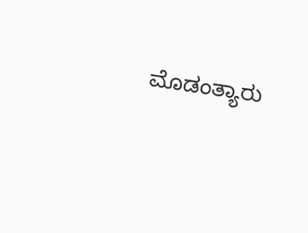ಮೊಡಂತ್ಯಾರು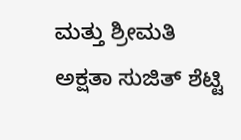ಮತ್ತು ಶ್ರೀಮತಿ ಅಕ್ಷತಾ ಸುಜಿತ್ ಶೆಟ್ಟಿ